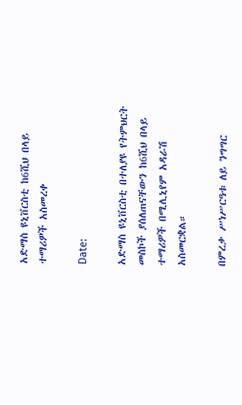አድማስ ዩኒቨርስቲ ከ6ሺህ በላይ ተማሪዎች አስመረቀ

Date:

አድማስ ዩኒቨርስቲ በተለያዩ የትምህርት መስኮች ያሰለጠናቸውን ከ6ሺህ በላይ ተማሪዎች በሚሊኒየም አዳራሽ አስመርቋል።

በምረቃ ሥነሥርዓቱ ለይ ንግግር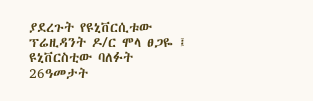ያደረጉት የዩኒቨርሲቱው ፕሬዚዳንት ዶ/ር ሞላ ፀጋዬ ፤ ዩኒቨርስቲው ባለፉት 26ዓመታት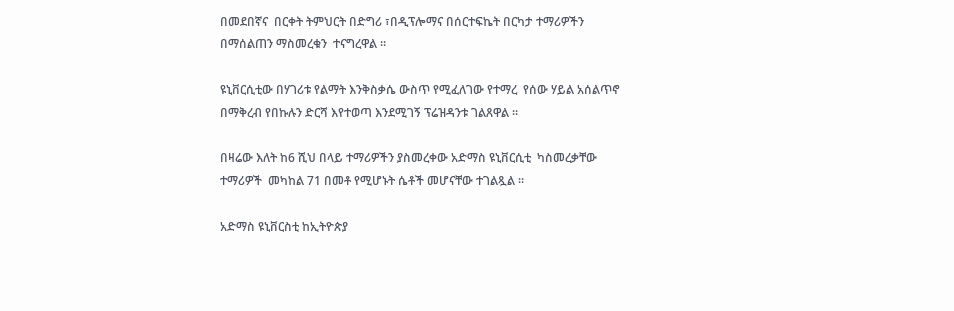በመደበኛና  በርቀት ትምህርት በድግሪ ፣በዲፕሎማና በሰርተፍኬት በርካታ ተማሪዎችን  በማሰልጠን ማስመረቁን  ተናግረዋል ።

ዩኒቨርሲቲው በሃገሪቱ የልማት እንቅስቃሴ ውስጥ የሚፈለገው የተማረ  የሰው ሃይል አሰልጥኖ በማቅረብ የበኩሉን ድርሻ እየተወጣ እንደሚገኝ ፕሬዝዳንቱ ገልጸዋል ።

በዛሬው እለት ከ6 ሺህ በላይ ተማሪዎችን ያስመረቀው አድማስ ዩኒቨርሲቲ  ካስመረቃቸው  ተማሪዎች  መካከል 71 በመቶ የሚሆኑት ሴቶች መሆናቸው ተገልጿል ።

አድማስ ዩኒቨርስቲ ከኢትዮጵያ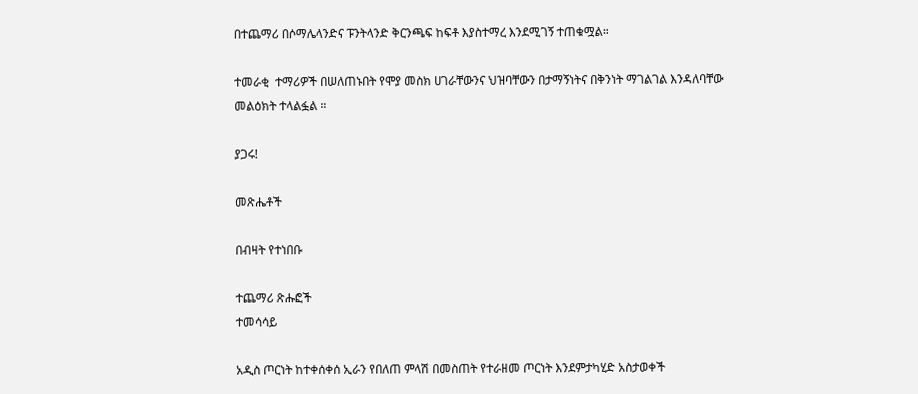በተጨማሪ በሶማሌላንድና ፑንትላንድ ቅርንጫፍ ከፍቶ እያስተማረ እንደሚገኝ ተጠቁሟል።

ተመራቂ  ተማሪዎች በሠለጠኑበት የሞያ መስክ ሀገራቸውንና ህዝባቸውን በታማኝነትና በቅንነት ማገልገል እንዳለባቸው መልዕክት ተላልፏል ።

ያጋሩ!

መጽሔቶች

በብዛት የተነበቡ

ተጨማሪ ጽሑፎች
ተመሳሳይ

አዲስ ጦርነት ከተቀሰቀሰ ኢራን የበለጠ ምላሽ በመስጠት የተራዘመ ጦርነት እንደምታካሂድ አስታወቀች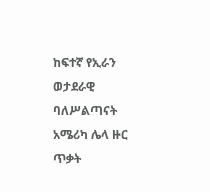ከፍተኛ የኢራን ወታደራዊ ባለሥልጣናት አሜሪካ ሌላ ዙር ጥቃት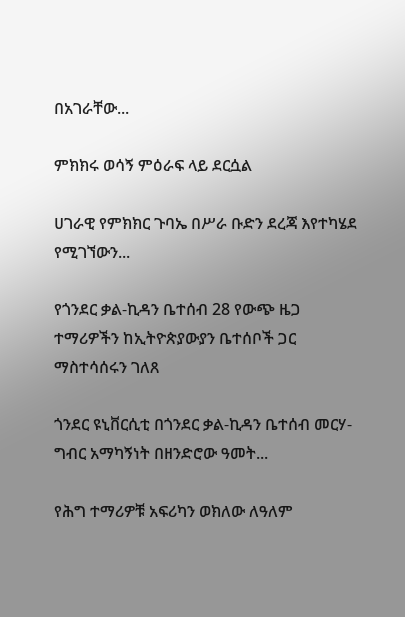በአገራቸው...

ምክክሩ ወሳኝ ምዕራፍ ላይ ደርሷል

ሀገራዊ የምክክር ጉባኤ በሥራ ቡድን ደረጃ እየተካሄደ የሚገኘውን...

የጎንደር ቃል-ኪዳን ቤተሰብ 28 የውጭ ዜጋ ተማሪዎችን ከኢትዮጵያውያን ቤተሰቦች ጋር ማስተሳሰሩን ገለጸ

ጎንደር ዩኒቨርሲቲ በጎንደር ቃል-ኪዳን ቤተሰብ መርሃ-ግብር አማካኝነት በዘንድሮው ዓመት...

የሕግ ተማሪዎቹ አፍሪካን ወክለው ለዓለም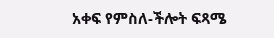አቀፍ የምስለ-ችሎት ፍጻሜ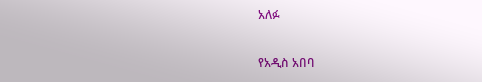አለፉ

የአዲስ አበባ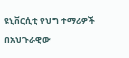ዩኒቨርሲቲ የህግ ተማሪዎች በአህጉራዊው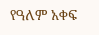የዓለም አቀፍ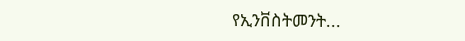የኢንቨስትመንት...